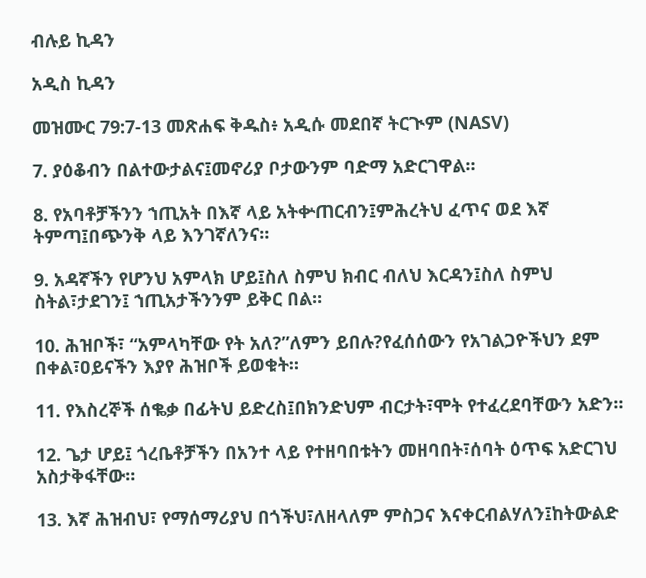ብሉይ ኪዳን

አዲስ ኪዳን

መዝሙር 79:7-13 መጽሐፍ ቅዱስ፥ አዲሱ መደበኛ ትርጒም (NASV)

7. ያዕቆብን በልተውታልና፤መኖሪያ ቦታውንም ባድማ አድርገዋል።

8. የአባቶቻችንን ኀጢአት በእኛ ላይ አትቍጠርብን፤ምሕረትህ ፈጥና ወደ እኛ ትምጣ፤በጭንቅ ላይ እንገኛለንና።

9. አዳኛችን የሆንህ አምላክ ሆይ፤ስለ ስምህ ክብር ብለህ እርዳን፤ስለ ስምህ ስትል፣ታደገን፤ ኀጢአታችንንም ይቅር በል።

10. ሕዝቦች፣ “አምላካቸው የት አለ?”ለምን ይበሉ?የፈሰሰውን የአገልጋዮችህን ደም በቀል፣ዐይናችን እያየ ሕዝቦች ይወቁት።

11. የእስረኞች ሰቈቃ በፊትህ ይድረስ፤በክንድህም ብርታት፣ሞት የተፈረደባቸውን አድን።

12. ጌታ ሆይ፤ ጎረቤቶቻችን በአንተ ላይ የተዘባበቱትን መዘባበት፣ሰባት ዕጥፍ አድርገህ አስታቅፋቸው።

13. እኛ ሕዝብህ፣ የማሰማሪያህ በጎችህ፣ለዘላለም ምስጋና እናቀርብልሃለን፤ከትውልድ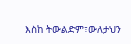እስከ ትውልድም፣ውለታህን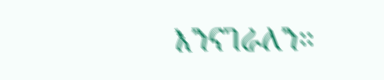እንናገራለን።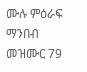ሙሉ ምዕራፍ ማንበብ መዝሙር 79